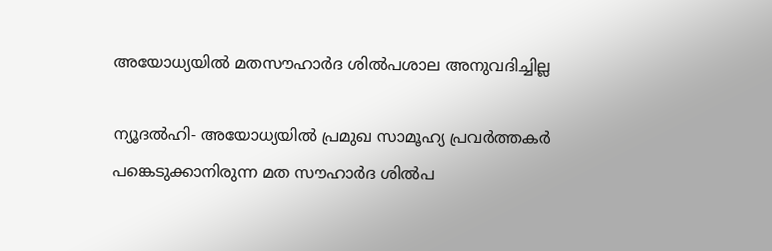അയോധ്യയില്‍ മതസൗഹാര്‍ദ ശില്‍പശാല അനുവദിച്ചില്ല

ന്യൂദല്‍ഹി- അയോധ്യയില്‍ പ്രമുഖ സാമൂഹ്യ പ്രവര്‍ത്തകര്‍ പങ്കെടുക്കാനിരുന്ന മത സൗഹാര്‍ദ ശില്‍പ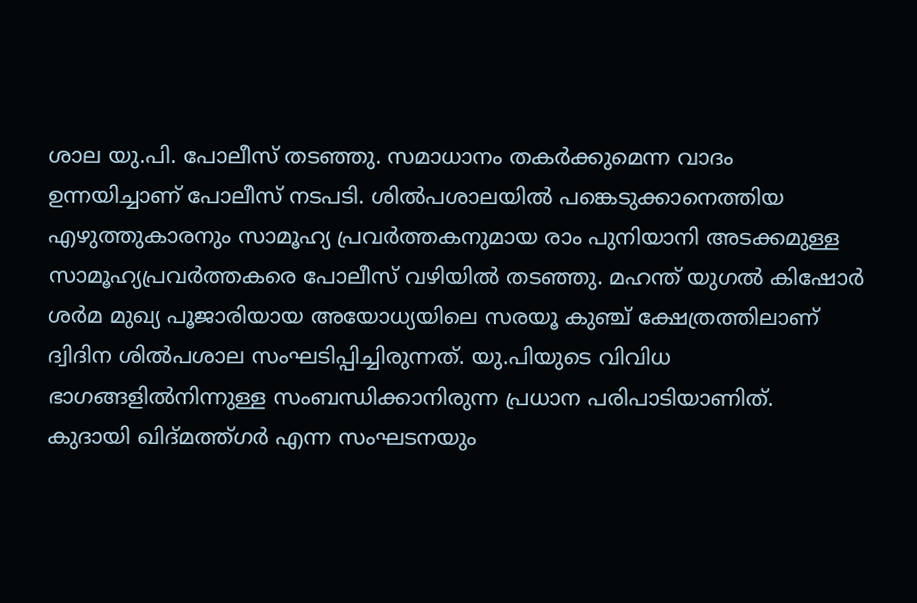ശാല യു.പി. പോലീസ് തടഞ്ഞു. സമാധാനം തകര്‍ക്കുമെന്ന വാദം ഉന്നയിച്ചാണ് പോലീസ് നടപടി. ശില്‍പശാലയില്‍ പങ്കെടുക്കാനെത്തിയ എഴുത്തുകാരനും സാമൂഹ്യ പ്രവര്‍ത്തകനുമായ രാം പുനിയാനി അടക്കമുള്ള സാമൂഹ്യപ്രവര്‍ത്തകരെ പോലീസ് വഴിയില്‍ തടഞ്ഞു. മഹന്ത് യുഗല്‍ കിഷോര്‍ ശര്‍മ മുഖ്യ പൂജാരിയായ അയോധ്യയിലെ സരയൂ കുഞ്ച് ക്ഷേത്രത്തിലാണ് ദ്വിദിന ശില്‍പശാല സംഘടിപ്പിച്ചിരുന്നത്. യു.പിയുടെ വിവിധ ഭാഗങ്ങളില്‍നിന്നുള്ള സംബന്ധിക്കാനിരുന്ന പ്രധാന പരിപാടിയാണിത്.
കുദായി ഖിദ്മത്ത്ഗര്‍ എന്ന സംഘടനയും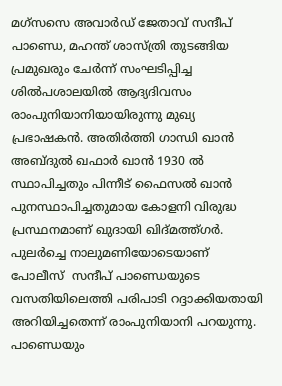മഗ്സസെ അവാര്‍ഡ് ജേതാവ് സന്ദീപ് പാണ്ഡെ, മഹന്ത് ശാസ്ത്രി തുടങ്ങിയ പ്രമുഖരും ചേര്‍ന്ന് സംഘടിപ്പിച്ച ശില്‍പശാലയില്‍ ആദ്യദിവസം   രാംപുനിയാനിയായിരുന്നു മുഖ്യ പ്രഭാഷകന്‍. അതിര്‍ത്തി ഗാന്ധി ഖാന്‍ അബ്ദുല്‍ ഖഫാര്‍ ഖാന്‍ 1930 ല്‍ സ്ഥാപിച്ചതും പിന്നീട് ഫൈസല്‍ ഖാന്‍ പുനസ്ഥാപിച്ചതുമായ കോളനി വിരുദ്ധ പ്രസ്ഥനമാണ് ഖുദായി ഖിദ്മത്ത്ഗര്‍.
പുലര്‍ച്ചെ നാലുമണിയോടെയാണ് പോലീസ്  സന്ദീപ് പാണ്ഡെയുടെ വസതിയിലെത്തി പരിപാടി റദ്ദാക്കിയതായി അറിയിച്ചതെന്ന് രാംപുനിയാനി പറയുന്നു.
പാണ്ഡെയും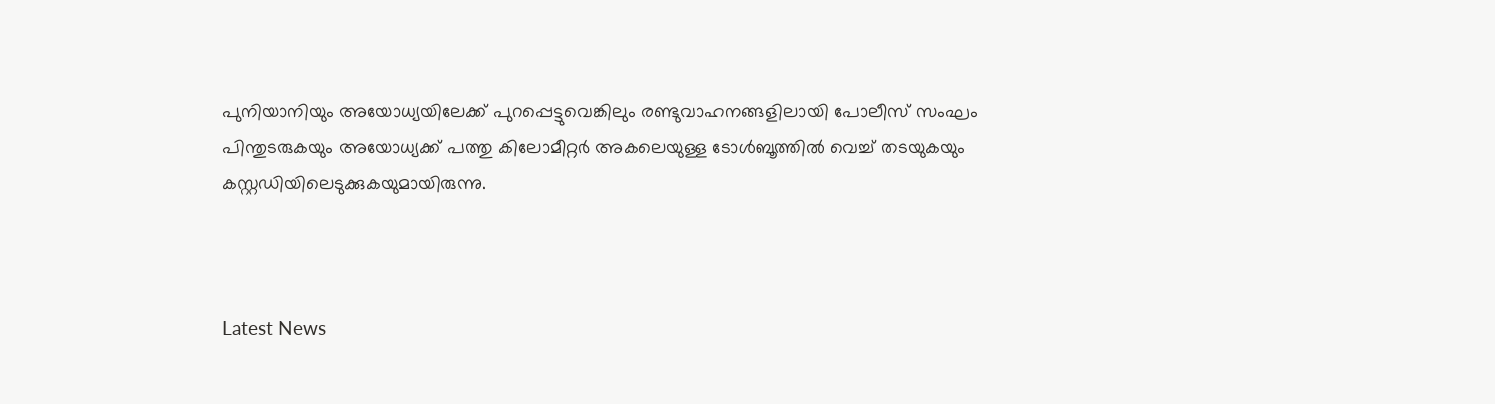പുനിയാനിയും അയോധ്യയിലേക്ക് പുറപ്പെട്ടുവെങ്കിലും രണ്ടുവാഹനങ്ങളിലായി പോലീസ് സംഘം പിന്തുടരുകയും അയോധ്യക്ക് പത്തു കിലോമീറ്റര്‍ അകലെയുള്ള ടോള്‍ബൂത്തില്‍ വെച്ച് തടയുകയും കസ്റ്റഡിയിലെടുക്കുകയുമായിരുന്നു.



Latest News